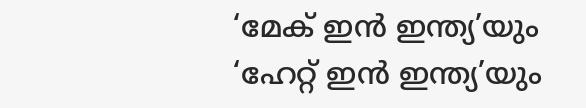‘മേക് ഇന്‍ ഇന്ത്യ’യും ‘ഹേറ്റ് ഇന്‍ ഇന്ത്യ’യും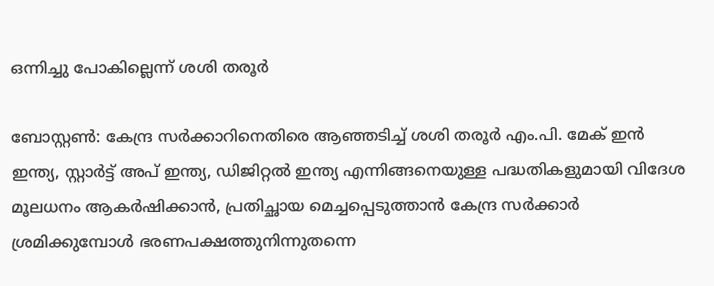ഒന്നിച്ചു പോകില്ലെന്ന് ശശി തരൂര്‍

ബോസ്റ്റണ്‍: കേന്ദ്ര സര്‍ക്കാറിനെതിരെ ആഞ്ഞടിച്ച് ശശി തരൂര്‍ എം.പി. മേക് ഇന്‍ ഇന്ത്യ, സ്റ്റാര്‍ട്ട് അപ് ഇന്ത്യ, ഡിജിറ്റല്‍ ഇന്ത്യ എന്നിങ്ങനെയുള്ള പദ്ധതികളുമായി വിദേശ മൂലധനം ആകര്‍ഷിക്കാന്‍, പ്രതിച്ഛായ മെച്ചപ്പെടുത്താന്‍ കേന്ദ്ര സര്‍ക്കാര്‍ ശ്രമിക്കുമ്പോള്‍ ഭരണപക്ഷത്തുനിന്നുതന്നെ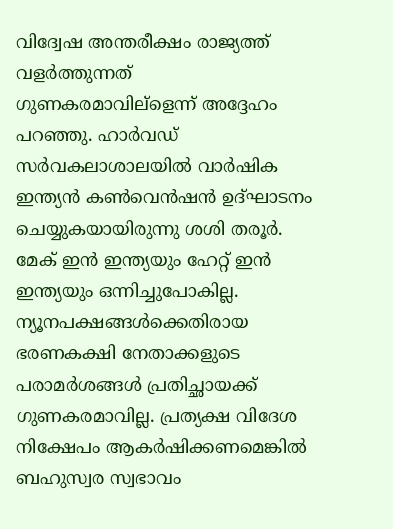വിദ്വേഷ അന്തരീക്ഷം രാജ്യത്ത് വളര്‍ത്തുന്നത് ഗുണകരമാവില്ളെന്ന് അദ്ദേഹം പറഞ്ഞു. ഹാര്‍വഡ് സര്‍വകലാശാലയില്‍ വാര്‍ഷിക ഇന്ത്യന്‍ കണ്‍വെന്‍ഷന്‍ ഉദ്ഘാടനം ചെയ്യുകയായിരുന്നു ശശി തരൂര്‍. മേക് ഇന്‍ ഇന്ത്യയും ഹേറ്റ് ഇന്‍ ഇന്ത്യയും ഒന്നിച്ചുപോകില്ല. ന്യൂനപക്ഷങ്ങള്‍ക്കെതിരായ ഭരണകക്ഷി നേതാക്കളുടെ പരാമര്‍ശങ്ങള്‍ പ്രതിച്ഛായക്ക് ഗുണകരമാവില്ല. പ്രത്യക്ഷ വിദേശ നിക്ഷേപം ആകര്‍ഷിക്കണമെങ്കില്‍ ബഹുസ്വര സ്വഭാവം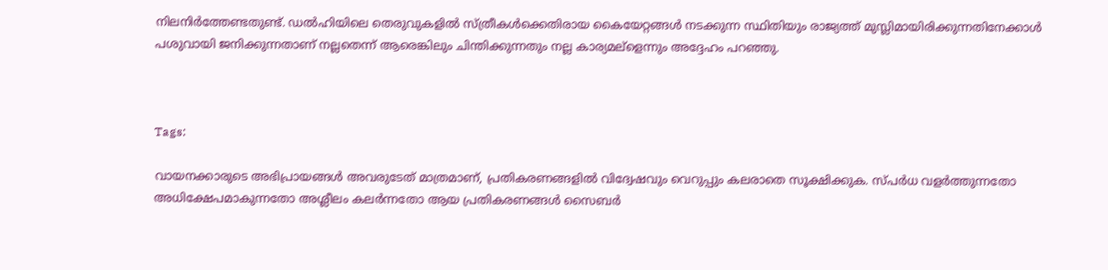നിലനിര്‍ത്തേണ്ടതുണ്ട്. ഡല്‍ഹിയിലെ തെരുവുകളില്‍ സ്ത്രീകള്‍ക്കെതിരായ കൈയേറ്റങ്ങള്‍ നടക്കുന്ന സ്ഥിതിയും രാജ്യത്ത് മുസ്ലിമായിരിക്കുന്നതിനേക്കാള്‍ പശുവായി ജനിക്കുന്നതാണ് നല്ലതെന്ന് ആരെങ്കിലും ചിന്തിക്കുന്നതും നല്ല കാര്യമല്ളെന്നും അദ്ദേഹം പറഞ്ഞു.



Tags:

വായനക്കാരുടെ അഭിപ്രായങ്ങള്‍ അവരുടേത് മാത്രമാണ്, പ്രതികരണങ്ങളിൽ വിദ്വേഷവും വെറുപ്പും കലരാതെ സൂക്ഷിക്കുക. സ്പർധ വളർത്തുന്നതോ അധിക്ഷേപമാകുന്നതോ അശ്ലീലം കലർന്നതോ ആയ പ്രതികരണങ്ങൾ സൈബർ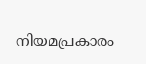നിയമപ്രകാരം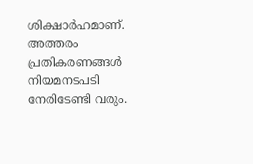ശിക്ഷാർഹമാണ്. അത്തരം പ്രതികരണങ്ങൾ നിയമനടപടി നേരിടേണ്ടി വരും.